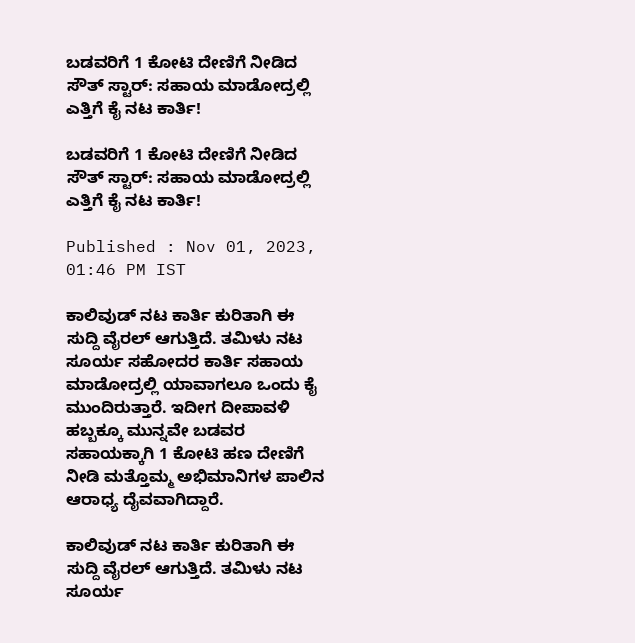ಬಡವರಿಗೆ 1 ಕೋಟಿ ದೇಣಿಗೆ ನೀಡಿದ ಸೌತ್ ಸ್ಟಾರ್: ಸಹಾಯ ಮಾಡೋದ್ರಲ್ಲಿ ಎತ್ತಿಗೆ ಕೈ ನಟ ಕಾರ್ತಿ!

ಬಡವರಿಗೆ 1 ಕೋಟಿ ದೇಣಿಗೆ ನೀಡಿದ ಸೌತ್ ಸ್ಟಾರ್: ಸಹಾಯ ಮಾಡೋದ್ರಲ್ಲಿ ಎತ್ತಿಗೆ ಕೈ ನಟ ಕಾರ್ತಿ!

Published : Nov 01, 2023, 01:46 PM IST

ಕಾಲಿವುಡ್ ನಟ ಕಾರ್ತಿ ಕುರಿತಾಗಿ ಈ ಸುದ್ದಿ ವೈರಲ್ ಆಗುತ್ತಿದೆ. ತಮಿಳು ನಟ ಸೂರ್ಯ ಸಹೋದರ ಕಾರ್ತಿ ಸಹಾಯ ಮಾಡೋದ್ರಲ್ಲಿ ಯಾವಾಗಲೂ ಒಂದು ಕೈ ಮುಂದಿರುತ್ತಾರೆ. ಇದೀಗ ದೀಪಾವಳಿ ಹಬ್ಬಕ್ಕೂ ಮುನ್ನವೇ ಬಡವರ ಸಹಾಯಕ್ಕಾಗಿ 1 ಕೋಟಿ ಹಣ ದೇಣಿಗೆ ನೀಡಿ ಮತ್ತೊಮ್ಮ ಅಭಿಮಾನಿಗಳ ಪಾಲಿನ ಆರಾಧ್ಯ ದೈವವಾಗಿದ್ದಾರೆ.

ಕಾಲಿವುಡ್ ನಟ ಕಾರ್ತಿ ಕುರಿತಾಗಿ ಈ ಸುದ್ದಿ ವೈರಲ್ ಆಗುತ್ತಿದೆ. ತಮಿಳು ನಟ ಸೂರ್ಯ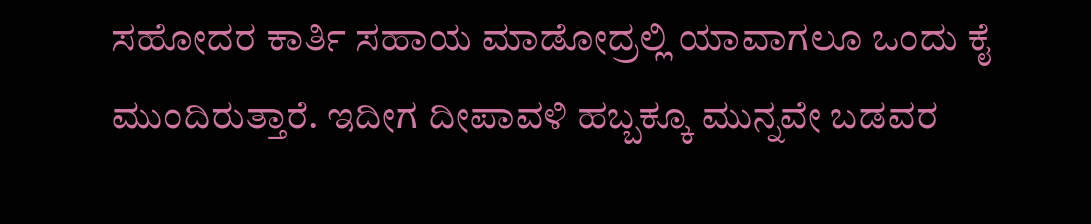ಸಹೋದರ ಕಾರ್ತಿ ಸಹಾಯ ಮಾಡೋದ್ರಲ್ಲಿ ಯಾವಾಗಲೂ ಒಂದು ಕೈ ಮುಂದಿರುತ್ತಾರೆ. ಇದೀಗ ದೀಪಾವಳಿ ಹಬ್ಬಕ್ಕೂ ಮುನ್ನವೇ ಬಡವರ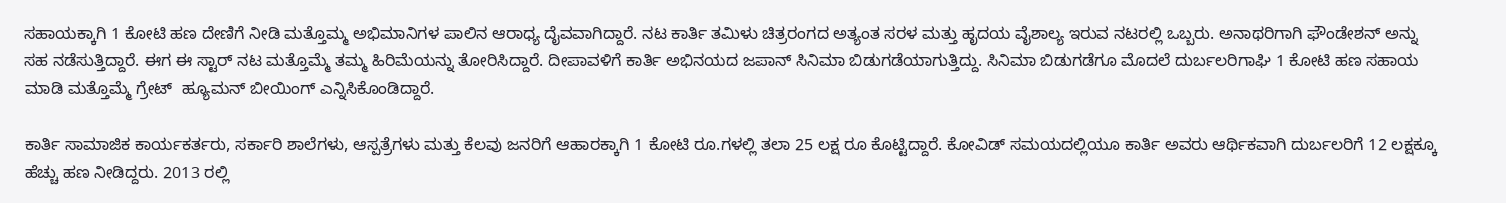ಸಹಾಯಕ್ಕಾಗಿ 1 ಕೋಟಿ ಹಣ ದೇಣಿಗೆ ನೀಡಿ ಮತ್ತೊಮ್ಮ ಅಭಿಮಾನಿಗಳ ಪಾಲಿನ ಆರಾಧ್ಯ ದೈವವಾಗಿದ್ದಾರೆ. ನಟ ಕಾರ್ತಿ ತಮಿಳು ಚಿತ್ರರಂಗದ ಅತ್ಯಂತ ಸರಳ ಮತ್ತು ಹೃದಯ ವೈಶಾಲ್ಯ ಇರುವ ನಟರಲ್ಲಿ ಒಬ್ಬರು. ಅನಾಥರಿಗಾಗಿ ಫೌಂಡೇಶನ್ ಅನ್ನು ಸಹ ನಡೆಸುತ್ತಿದ್ದಾರೆ. ಈಗ ಈ ಸ್ಟಾರ್ ನಟ ಮತ್ತೊಮ್ಮೆ ತಮ್ಮ ಹಿರಿಮೆಯನ್ನು ತೋರಿಸಿದ್ದಾರೆ. ದೀಪಾವಳಿಗೆ ಕಾರ್ತಿ ಅಭಿನಯದ ಜಪಾನ್ ಸಿನಿಮಾ ಬಿಡುಗಡೆಯಾಗುತ್ತಿದ್ದು. ಸಿನಿಮಾ ಬಿಡುಗಡೆಗೂ ಮೊದಲೆ ದುರ್ಬಲರಿಗಾಘಿ 1 ಕೋಟಿ ಹಣ ಸಹಾಯ ಮಾಡಿ ಮತ್ತೊಮ್ಮೆ ಗ್ರೇಟ್  ಹ್ಯೂಮನ್ ಬೀಯಿಂಗ್ ಎನ್ನಿಸಿಕೊಂಡಿದ್ದಾರೆ.

ಕಾರ್ತಿ ಸಾಮಾಜಿಕ ಕಾರ್ಯಕರ್ತರು, ಸರ್ಕಾರಿ ಶಾಲೆಗಳು, ಆಸ್ಪತ್ರೆಗಳು ಮತ್ತು ಕೆಲವು ಜನರಿಗೆ ಆಹಾರಕ್ಕಾಗಿ 1 ಕೋಟಿ ರೂ.ಗಳಲ್ಲಿ ತಲಾ 25 ಲಕ್ಷ ರೂ ಕೊಟ್ಟಿದ್ದಾರೆ. ಕೋವಿಡ್ ಸಮಯದಲ್ಲಿಯೂ ಕಾರ್ತಿ ಅವರು ಆರ್ಥಿಕವಾಗಿ ದುರ್ಬಲರಿಗೆ 12 ಲಕ್ಷಕ್ಕೂ ಹೆಚ್ಚು ಹಣ ನೀಡಿದ್ದರು. 2013 ರಲ್ಲಿ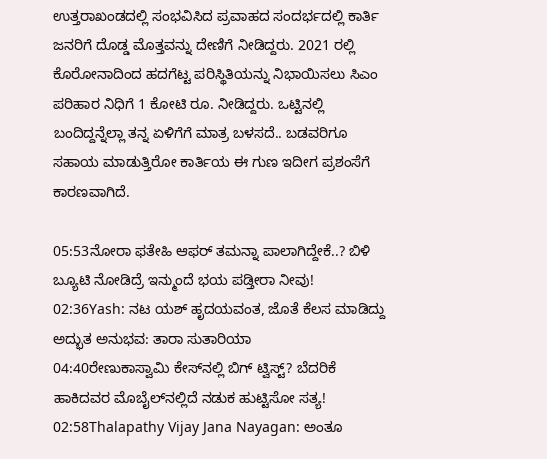ಉತ್ತರಾಖಂಡದಲ್ಲಿ ಸಂಭವಿಸಿದ ಪ್ರವಾಹದ ಸಂದರ್ಭದಲ್ಲಿ ಕಾರ್ತಿ ಜನರಿಗೆ ದೊಡ್ಡ ಮೊತ್ತವನ್ನು ದೇಣಿಗೆ ನೀಡಿದ್ದರು. 2021 ರಲ್ಲಿ ಕೊರೋನಾದಿಂದ ಹದಗೆಟ್ಟ ಪರಿಸ್ಥಿತಿಯನ್ನು ನಿಭಾಯಿಸಲು ಸಿಎಂ ಪರಿಹಾರ ನಿಧಿಗೆ 1 ಕೋಟಿ ರೂ. ನೀಡಿದ್ದರು. ಒಟ್ಟಿನಲ್ಲಿ ಬಂದಿದ್ದನ್ನೆಲ್ಲಾ ತನ್ನ ಏಳಿಗೆಗೆ ಮಾತ್ರ ಬಳಸದೆ.. ಬಡವರಿಗೂ ಸಹಾಯ ಮಾಡುತ್ತಿರೋ ಕಾರ್ತಿಯ ಈ ಗುಣ ಇದೀಗ ಪ್ರಶಂಸೆಗೆ ಕಾರಣವಾಗಿದೆ.

05:53ನೋರಾ ಫತೇಹಿ ಆಫರ್ ತಮನ್ನಾ ಪಾಲಾಗಿದ್ದೇಕೆ..? ಬಿಳಿ ಬ್ಯೂಟಿ ನೋಡಿದ್ರೆ ಇನ್ಮುಂದೆ ಭಯ ಪಡ್ತೀರಾ ನೀವು!
02:36Yash: ನಟ ಯಶ್ ಹೃದಯವಂತ, ಜೊತೆ ಕೆಲಸ ಮಾಡಿದ್ದು ಅದ್ಭುತ ಅನುಭವ: ತಾರಾ ಸುತಾರಿಯಾ
04:40ರೇಣುಕಾಸ್ವಾಮಿ ಕೇಸ್‌ನಲ್ಲಿ ಬಿಗ್ ಟ್ವಿಸ್ಟ್? ಬೆದರಿಕೆ ಹಾಕಿದವರ ಮೊಬೈಲ್‌ನಲ್ಲಿದೆ ನಡುಕ ಹುಟ್ಟಿಸೋ ಸತ್ಯ!
02:58Thalapathy Vijay Jana Nayagan: ಅಂತೂ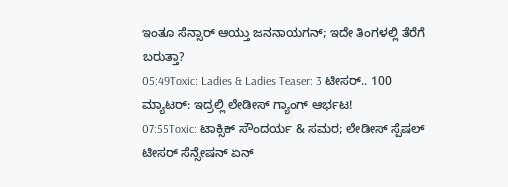ಇಂತೂ ಸೆನ್ಸಾರ್ ಆಯ್ತು ಜನನಾಯಗನ್; ಇದೇ ತಿಂಗಳಲ್ಲಿ ತೆರೆಗೆ ಬರುತ್ತಾ?
05:49Toxic: Ladies & Ladies Teaser: 3 ಟೀಸರ್.. 100 ಮ್ಯಾಟರ್: ಇದ್ರಲ್ಲಿ ಲೇಡೀಸ್ ಗ್ಯಾಂಗ್ ಆರ್ಭಟ!
07:55Toxic: ಟಾಕ್ಸಿಕ್ ಸೌಂದರ್ಯ & ಸಮರ; ಲೇಡೀಸ್ ಸ್ಪೆಷಲ್ ಟೀಸರ್ ಸೆನ್ಸೇಷನ್‌ ಏನ್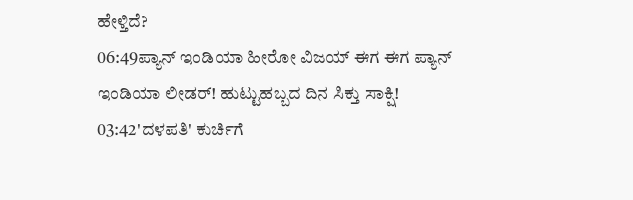ಹೇಳ್ತಿದೆ?
06:49ಪ್ಯಾನ್ ಇಂಡಿಯಾ ಹೀರೋ ವಿಜಯ್ ಈಗ ಈಗ ಪ್ಯಾನ್ ಇಂಡಿಯಾ ಲೀಡರ್! ಹುಟ್ಟುಹಬ್ಬದ ದಿನ ಸಿಕ್ತು ಸಾಕ್ಷಿ!
03:42'ದಳಪತಿ' ಕುರ್ಚಿಗೆ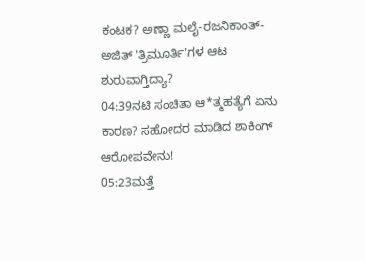ಕಂಟಕ? ಅಣ್ಣಾ ಮಲೈ-ರಜನಿಕಾಂತ್-ಅಜಿತ್ 'ತ್ರಿಮೂರ್ತಿ'ಗಳ ಆಟ ಶುರುವಾಗ್ತಿದ್ಯಾ?
04:39ನಟಿ ಸಂಚಿತಾ ಆ*ತ್ಮಹತ್ಯೆಗೆ ಏನು ಕಾರಣ? ಸಹೋದರ ಮಾಡಿದ ಶಾಕಿಂಗ್ ಆರೋಪವೇನು!
05:23ಮತ್ತೆ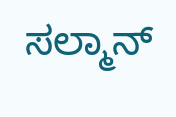ಸಲ್ಮಾನ್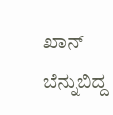ಖಾನ್ ಬೆನ್ನುಬಿದ್ದ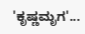'ಕೃಷ್ಣಮೃಗ'...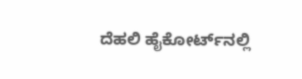ದೆಹಲಿ ಹೈಕೋರ್ಟ್‌ನಲ್ಲಿ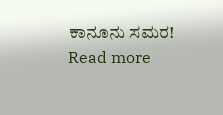ಕಾನೂನು ಸಮರ!
Read more